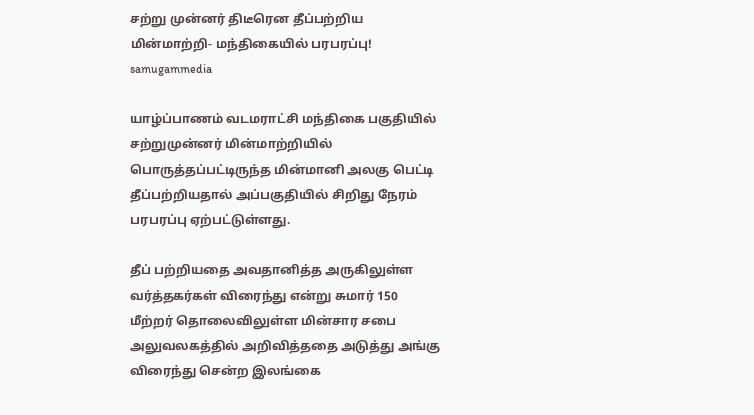சற்று முன்னர் திடீரென தீப்பற்றிய மின்மாற்றி- மந்திகையில் பரபரப்பு! samugammedia

யாழ்ப்பாணம் வடமராட்சி மந்திகை பகுதியில் சற்றுமுன்னர் மின்மாற்றியில் பொருத்தப்பட்டிருந்த மின்மானி அலகு பெட்டி தீப்பற்றியதால் அப்பகுதியில் சிறிது நேரம் பரபரப்பு ஏற்பட்டுள்ளது.

தீப் பற்றியதை அவதானித்த அருகிலுள்ள வர்த்தகர்கள் விரைந்து என்று சுமார் 150 மீற்றர் தொலைவிலுள்ள மின்சார சபை அலுவலகத்தில் அறிவித்ததை அடுத்து அங்கு விரைந்து சென்ற இலங்கை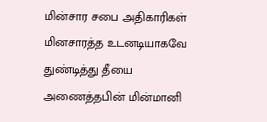மின்சார சபை அதிகாரிகள் மினசாரத்த உடனடியாகவே துண்டித்து தீயை  அணைத்தபின் மின்மானி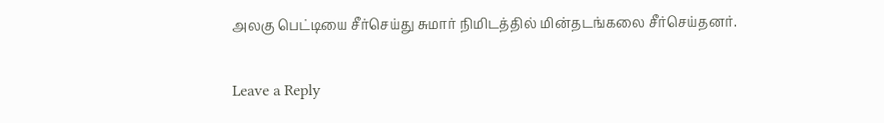அலகு பெட்டியை சீர்செய்து சுமார் நிமிடத்தில் மின்தடங்கலை சீர்செய்தனர்.

Leave a Reply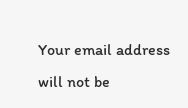Your email address will not be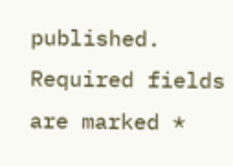published. Required fields are marked *